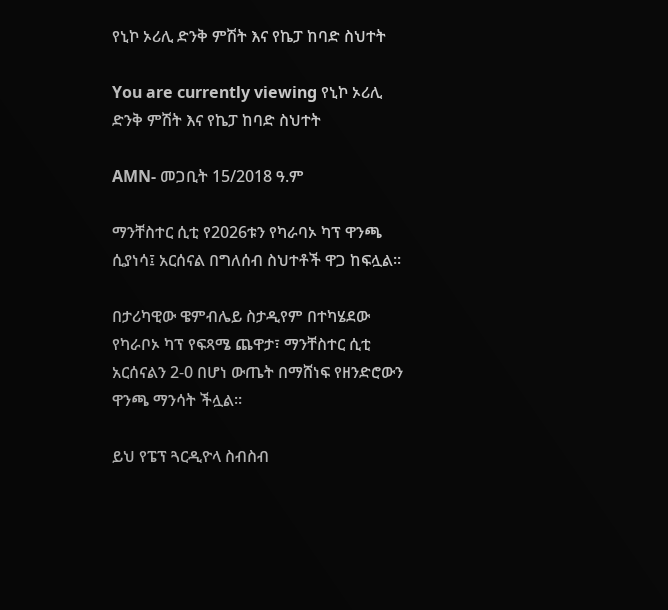የኒኮ ኦሪሊ ድንቅ ምሽት እና የኬፓ ከባድ ስህተት

You are currently viewing የኒኮ ኦሪሊ ድንቅ ምሽት እና የኬፓ ከባድ ስህተት

AMN- መጋቢት 15/2018 ዓ.ም

ማንቸስተር ሲቲ የ2026ቱን የካራባኦ ካፕ ዋንጫ ሲያነሳ፤ አርሰናል በግለሰብ ስህተቶች ዋጋ ከፍሏል፡፡

በታሪካዊው ዌምብሌይ ስታዲየም በተካሄደው የካራቦኦ ካፕ የፍጻሜ ጨዋታ፣ ማንቸስተር ሲቲ አርሰናልን 2-0 በሆነ ውጤት በማሸነፍ የዘንድሮውን ዋንጫ ማንሳት ችሏል።

ይህ የፔፕ ጓርዲዮላ ስብስብ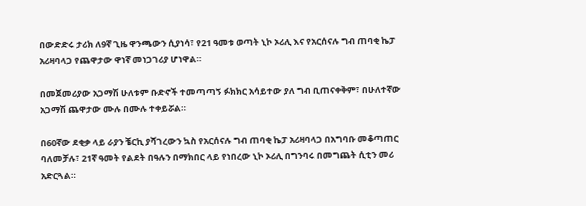በውድድሩ ታሪክ ለ9ኛ ጊዜ ዋንጫውን ሲያነሳ፣ የ21 ዓመቱ ወጣት ኒኮ ኦሪሊ እና የአርሰናሉ ግብ ጠባቂ ኬፓ አሪዛባላጋ የጨዋታው ዋነኛ መነጋገሪያ ሆነዋል።

በመጀመሪያው አጋማሽ ሁለቱም ቡድኖች ተመጣጣኝ ፉክክር አሳይተው ያለ ግብ ቢጠናቀቅም፣ በሁለተኛው አጋማሽ ጨዋታው ሙሉ በሙሉ ተቀይሯል።

በ60ኛው ደቂቃ ላይ ራያን ቼርኪ ያሻገረውን ኳስ የአርሰናሉ ግብ ጠባቂ ኬፓ አሪዛባላጋ በአግባቡ መቆጣጠር ባለመቻሉ፣ 21ኛ ዓመት የልደት በዓሉን በማክበር ላይ የነበረው ኒኮ ኦሪሊ በግንባሩ በመግጨት ሲቲን መሪ አድርጓል።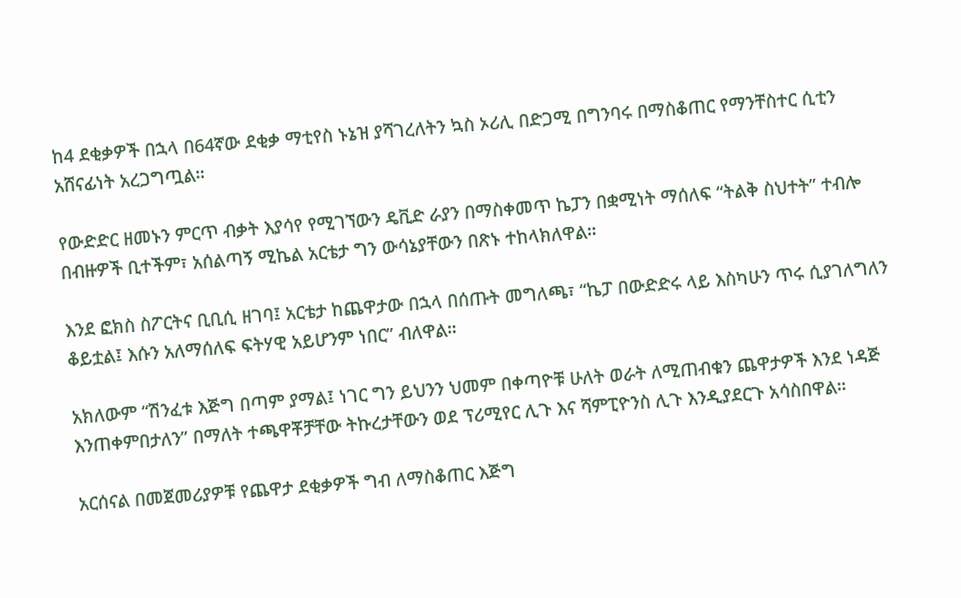ከ4 ደቂቃዎች በኋላ በ64ኛው ደቂቃ ማቲየስ ኑኔዝ ያሻገረለትን ኳስ ኦሪሊ በድጋሚ በግንባሩ በማስቆጠር የማንቸስተር ሲቲን አሸናፊነት አረጋግጧል።

የውድድር ዘመኑን ምርጥ ብቃት እያሳየ የሚገኘውን ዴቪድ ራያን በማስቀመጥ ኬፓን በቋሚነት ማሰለፍ “ትልቅ ስህተት” ተብሎ በብዙዎች ቢተችም፣ አሰልጣኝ ሚኬል አርቴታ ግን ውሳኔያቸውን በጽኑ ተከላክለዋል።

እንደ ፎክስ ስፖርትና ቢቢሲ ዘገባ፤ አርቴታ ከጨዋታው በኋላ በሰጡት መግለጫ፣ “ኬፓ በውድድሩ ላይ እስካሁን ጥሩ ሲያገለግለን ቆይቷል፤ እሱን አለማሰለፍ ፍትሃዊ አይሆንም ነበር” ብለዋል።

አክለውም “ሽንፈቱ እጅግ በጣም ያማል፤ ነገር ግን ይህንን ህመም በቀጣዮቹ ሁለት ወራት ለሚጠብቁን ጨዋታዎች እንደ ነዳጅ እንጠቀምበታለን” በማለት ተጫዋቾቻቸው ትኩረታቸውን ወደ ፕሪሚየር ሊጉ እና ሻምፒዮንስ ሊጉ እንዲያደርጉ አሳስበዋል።

አርሰናል በመጀመሪያዎቹ የጨዋታ ደቂቃዎች ግብ ለማስቆጠር እጅግ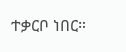ተቃርቦ ነበር።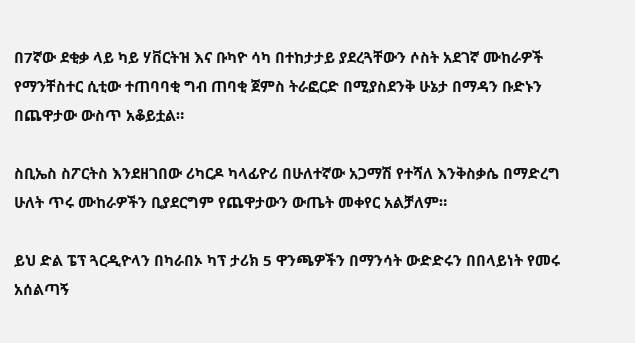በ7ኛው ደቂቃ ላይ ካይ ሃቨርትዝ እና ቡካዮ ሳካ በተከታታይ ያደረጓቸውን ሶስት አደገኛ ሙከራዎች የማንቸስተር ሲቲው ተጠባባቂ ግብ ጠባቂ ጀምስ ትራፎርድ በሚያስደንቅ ሁኔታ በማዳን ቡድኑን በጨዋታው ውስጥ አቆይቷል።

ስቢኤስ ስፖርትስ እንደዘገበው ሪካርዶ ካላፊዮሪ በሁለተኛው አጋማሽ የተሻለ እንቅስቃሴ በማድረግ ሁለት ጥሩ ሙከራዎችን ቢያደርግም የጨዋታውን ውጤት መቀየር አልቻለም።

ይህ ድል ፔፕ ጓርዲዮላን በካራበኦ ካፕ ታሪክ 5 ዋንጫዎችን በማንሳት ውድድሩን በበላይነት የመሩ አሰልጣኝ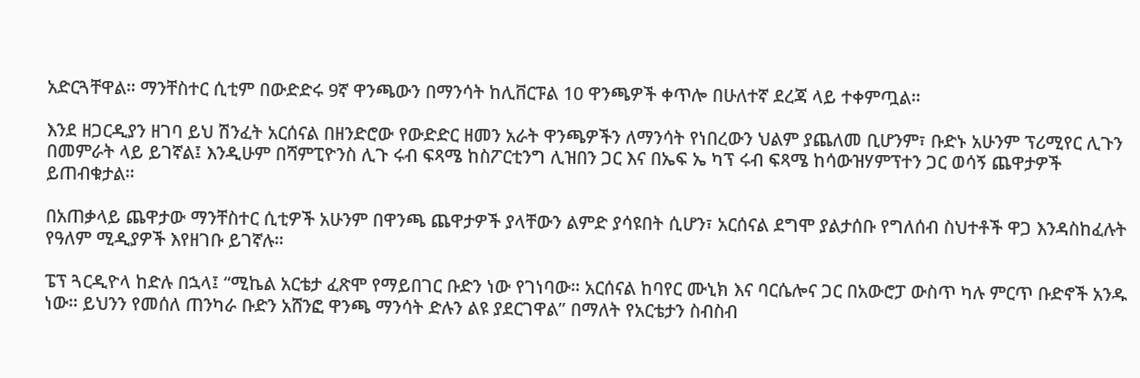አድርጓቸዋል። ማንቸስተር ሲቲም በውድድሩ 9ኛ ዋንጫውን በማንሳት ከሊቨርፑል 10 ዋንጫዎች ቀጥሎ በሁለተኛ ደረጃ ላይ ተቀምጧል።

እንደ ዘጋርዲያን ዘገባ ይህ ሽንፈት አርሰናል በዘንድሮው የውድድር ዘመን አራት ዋንጫዎችን ለማንሳት የነበረውን ህልም ያጨለመ ቢሆንም፣ ቡድኑ አሁንም ፕሪሚየር ሊጉን በመምራት ላይ ይገኛል፤ እንዲሁም በሻምፒዮንስ ሊጉ ሩብ ፍጻሜ ከስፖርቲንግ ሊዝበን ጋር እና በኤፍ ኤ ካፕ ሩብ ፍጻሜ ከሳውዝሃምፕተን ጋር ወሳኝ ጨዋታዎች ይጠብቁታል።

በአጠቃላይ ጨዋታው ማንቸስተር ሲቲዎች አሁንም በዋንጫ ጨዋታዎች ያላቸውን ልምድ ያሳዩበት ሲሆን፣ አርሰናል ደግሞ ያልታሰቡ የግለሰብ ስህተቶች ዋጋ እንዳስከፈሉት የዓለም ሚዲያዎች እየዘገቡ ይገኛሉ።

ፔፕ ጓርዲዮላ ከድሉ በኋላ፤ “ሚኬል አርቴታ ፈጽሞ የማይበገር ቡድን ነው የገነባው። አርሰናል ከባየር ሙኒክ እና ባርሴሎና ጋር በአውሮፓ ውስጥ ካሉ ምርጥ ቡድኖች አንዱ ነው። ይህንን የመሰለ ጠንካራ ቡድን አሸንፎ ዋንጫ ማንሳት ድሉን ልዩ ያደርገዋል” በማለት የአርቴታን ስብስብ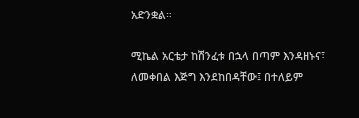አድንቋል።

ሚኬል አርቴታ ከሽንፈቱ በኋላ በጣም እንዳዘኑና፣ ለመቀበል እጅግ እንደከበዳቸው፤ በተለይም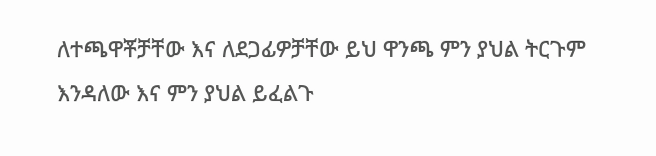ለተጫዋቾቻቸው እና ለደጋፊዎቻቸው ይህ ዋንጫ ምን ያህል ትርጉም እንዳለው እና ምን ያህል ይፈልጉ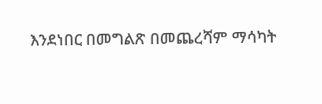እንደነበር በመግልጽ በመጨረሻም ማሳካት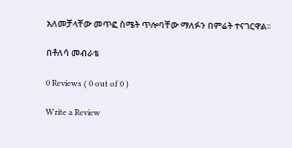አለመቻላቸው መጥፎ ስሜት ጥሎባቸው ማለፉን በምሬት ተናገርዋል፡፡

በቶለሳ መብራቴ

0 Reviews ( 0 out of 0 )

Write a Review